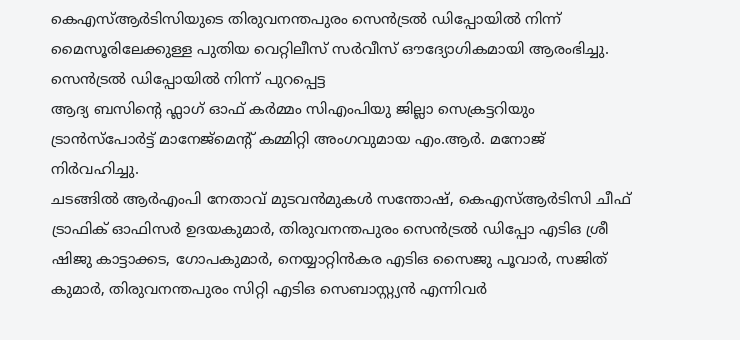കെഎസ്ആർടിസിയുടെ തിരുവനന്തപുരം സെൻട്രൽ ഡിപ്പോയിൽ നിന്ന് മൈസൂരിലേക്കുള്ള പുതിയ വെറ്റിലീസ് സർവീസ് ഔദ്യോഗികമായി ആരംഭിച്ചു. സെൻട്രൽ ഡിപ്പോയിൽ നിന്ന് പുറപ്പെട്ട
ആദ്യ ബസിന്റെ ഫ്ലാഗ് ഓഫ് കർമ്മം സിഎംപിയു ജില്ലാ സെക്രട്ടറിയും ട്രാൻസ്പോർട്ട് മാനേജ്മെന്റ് കമ്മിറ്റി അംഗവുമായ എം.ആർ. മനോജ് നിർവഹിച്ചു.
ചടങ്ങിൽ ആർഎംപി നേതാവ് മുടവൻമുകൾ സന്തോഷ്, കെഎസ്ആർടിസി ചീഫ് ട്രാഫിക് ഓഫിസർ ഉദയകുമാർ, തിരുവനന്തപുരം സെൻട്രൽ ഡിപ്പോ എടിഒ ശ്രീ ഷിജു കാട്ടാക്കട, ഗോപകുമാർ, നെയ്യാറ്റിൻകര എടിഒ സൈജു പൂവാർ, സജിത് കുമാർ, തിരുവനന്തപുരം സിറ്റി എടിഒ സെബാസ്റ്റ്യൻ എന്നിവർ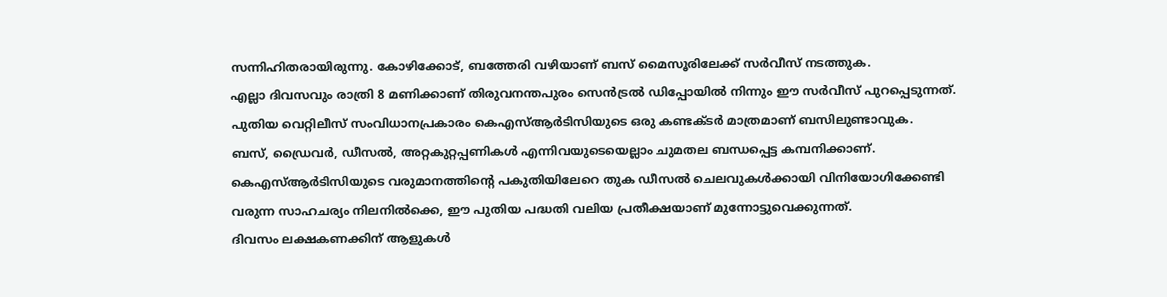സന്നിഹിതരായിരുന്നു. കോഴിക്കോട്, ബത്തേരി വഴിയാണ് ബസ് മൈസൂരിലേക്ക് സർവീസ് നടത്തുക.
എല്ലാ ദിവസവും രാത്രി 8 മണിക്കാണ് തിരുവനന്തപുരം സെൻട്രൽ ഡിപ്പോയിൽ നിന്നും ഈ സർവീസ് പുറപ്പെടുന്നത്. പുതിയ വെറ്റിലീസ് സംവിധാനപ്രകാരം കെഎസ്ആർടിസിയുടെ ഒരു കണ്ടക്ടർ മാത്രമാണ് ബസിലുണ്ടാവുക.
ബസ്, ഡ്രൈവർ, ഡീസൽ, അറ്റകുറ്റപ്പണികൾ എന്നിവയുടെയെല്ലാം ചുമതല ബന്ധപ്പെട്ട കമ്പനിക്കാണ്.
കെഎസ്ആർടിസിയുടെ വരുമാനത്തിന്റെ പകുതിയിലേറെ തുക ഡീസൽ ചെലവുകൾക്കായി വിനിയോഗിക്കേണ്ടി വരുന്ന സാഹചര്യം നിലനിൽക്കെ, ഈ പുതിയ പദ്ധതി വലിയ പ്രതീക്ഷയാണ് മുന്നോട്ടുവെക്കുന്നത്.
ദിവസം ലക്ഷകണക്കിന് ആളുകൾ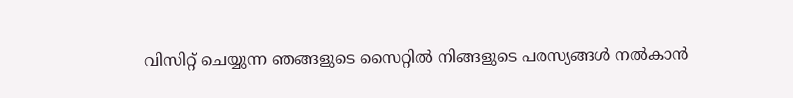വിസിറ്റ് ചെയ്യുന്ന ഞങ്ങളുടെ സൈറ്റിൽ നിങ്ങളുടെ പരസ്യങ്ങൾ നൽകാൻ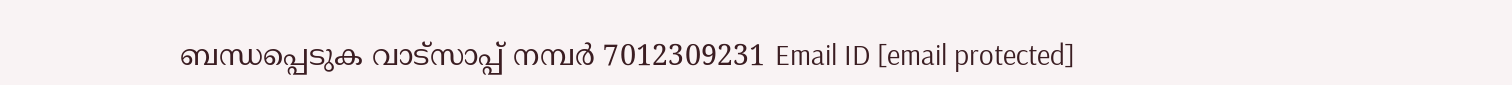ബന്ധപ്പെടുക വാട്സാപ്പ് നമ്പർ 7012309231 Email ID [email protected]